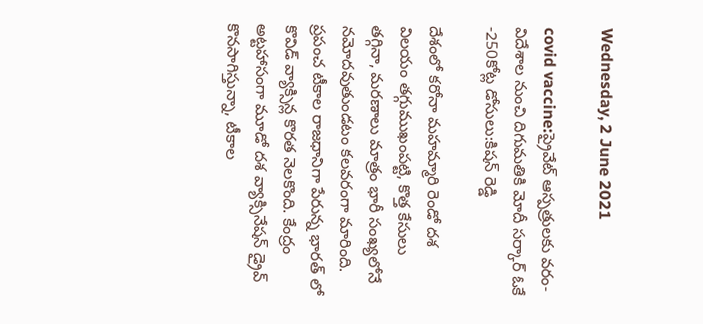Wednesday, 2 June 2021

covid vaccine:ప్రైవేట్ ఆస్పత్రులకు వరం-విదేశాల నుంచి దిగుమతికి మోదీ సర్కార్ ఓకే -250కోట్ల డోసులు:కిషన్ రెడ్డి

దేశంలో కరోనా మహమ్మారి రెండో దశ విలయం తగ్గుముఖంపట్టి, కొత్త కేసులు తగ్గినా, మరణాలు మాత్రం భారీ సంఖ్యలోనే నమోదవుతుండటం కలవరంగా మారింది. ప్రపంచ టీకాల రాజధానిగా పేరున్న భారత్ లో కొవిడ్ వ్యాక్సిన్ల కొరత నెలకొంది. కేంద్రం అట్టహాసంగా మూడో దశ వ్యాక్సినేషన్ డ్రైవ్ కొనసాగిస్తున్నా, టీకాల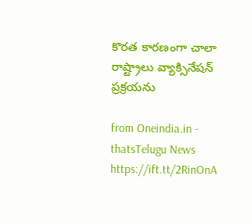కొరత కారణంగా చాలా రాష్ట్రాలు వ్యాక్సినేషన్ ప్రక్రయను

from Oneindia.in - thatsTelugu News https://ift.tt/2RinOnA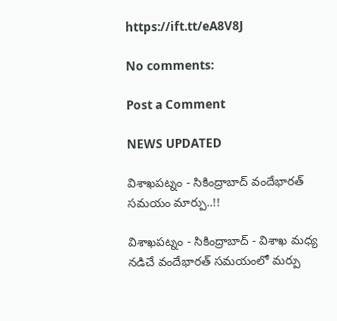https://ift.tt/eA8V8J

No comments:

Post a Comment

NEWS UPDATED

విశాఖపట్నం - సికింద్రాబాద్ వందేభారత్ సమయం మార్పు..!!

విశాఖపట్నం - సికింద్రాబాద్ - విశాఖ మధ్య నడిచే వందేభారత్ సమయంలో మర్పు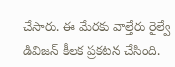చేసారు. ఈ మేరకు వాల్తేరు రైల్వే డివిజన్ కీలక ప్రకటన చేసింది.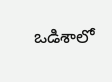ఒడిశాలో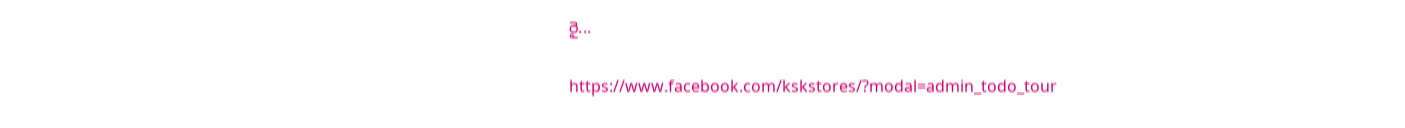రై...

https://www.facebook.com/kskstores/?modal=admin_todo_tour